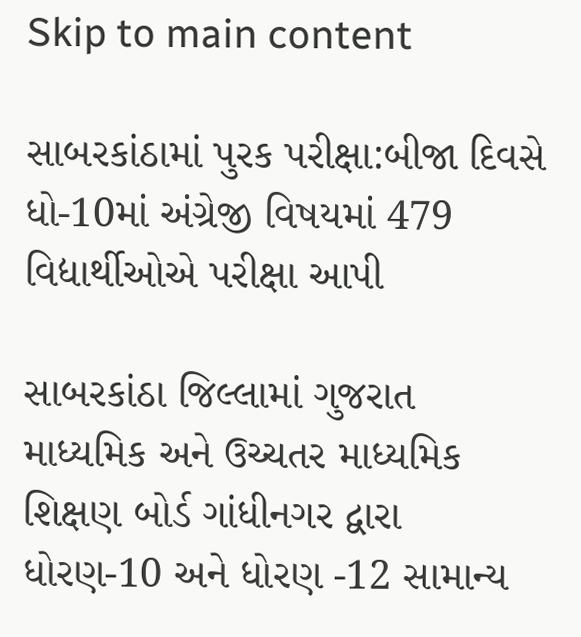Skip to main content

સાબરકાંઠામાં પુરક પરીક્ષા:બીજા દિવસે ધો-10માં અંગ્રેજી વિષયમાં 479 વિદ્યાર્થીઓએ પરીક્ષા આપી

સાબરકાંઠા જિલ્લામાં ગુજરાત માધ્યમિક અને ઉચ્ચતર માધ્યમિક શિક્ષણ બોર્ડ ગાંધીનગર દ્વારા ધોરણ-10 અને ધોરણ -12 સામાન્ય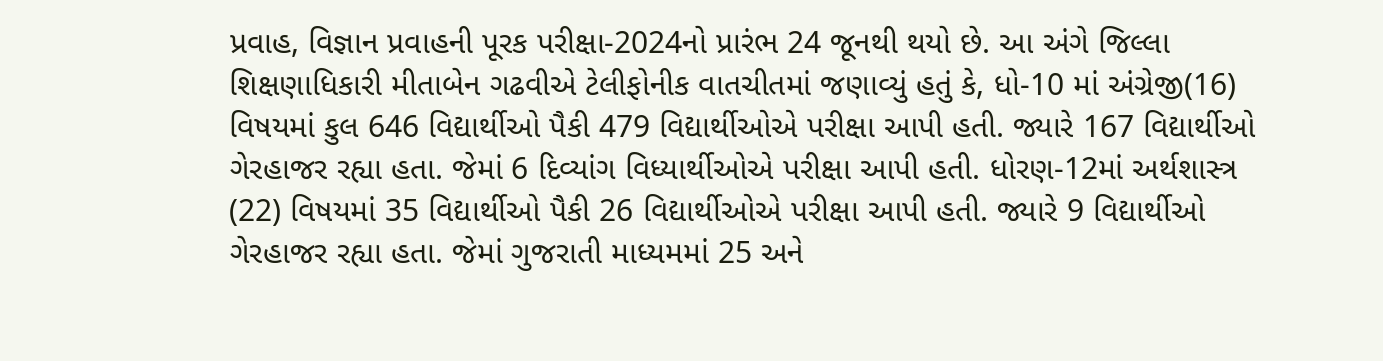પ્રવાહ, વિજ્ઞાન પ્રવાહની પૂરક પરીક્ષા-2024નો પ્રારંભ 24 જૂનથી થયો છે. આ અંગે જિલ્લા શિક્ષણાધિકારી મીતાબેન ગઢવીએ ટેલીફોનીક વાતચીતમાં જણાવ્યું હતું કે, ધો-10 માં અંગ્રેજી(16) વિષયમાં કુલ 646 વિદ્યાર્થીઓ પૈકી 479 વિદ્યાર્થીઓએ પરીક્ષા આપી હતી. જ્યારે 167 વિદ્યાર્થીઓ ગેરહાજર રહ્યા હતા. જેમાં 6 દિવ્યાંગ વિધ્યાર્થીઓએ પરીક્ષા આપી હતી. ધોરણ-12માં અર્થશાસ્ત્ર (22) વિષયમાં 35 વિદ્યાર્થીઓ પૈકી 26 વિદ્યાર્થીઓએ પરીક્ષા આપી હતી. જ્યારે 9 વિદ્યાર્થીઓ ગેરહાજર રહ્યા હતા. જેમાં ગુજરાતી માધ્યમમાં 25 અને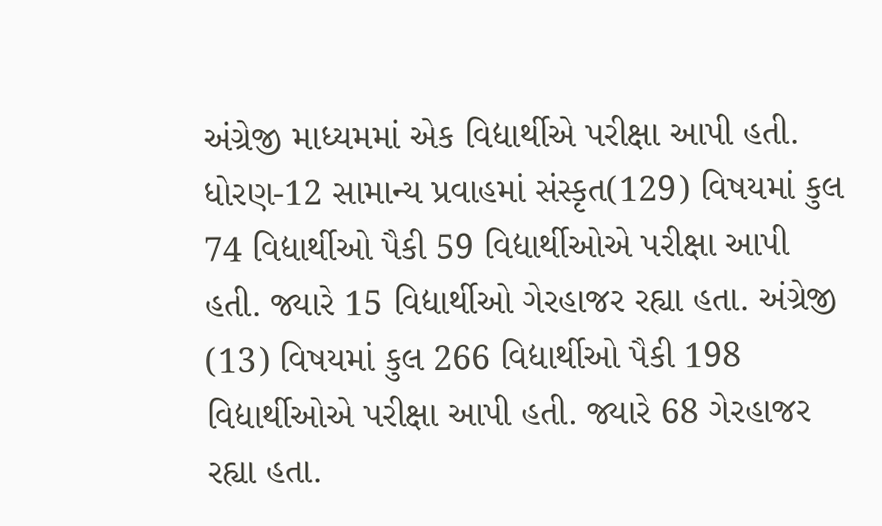અંગ્રેજી માધ્યમમાં એક વિદ્યાર્થીએ પરીક્ષા આપી હતી. ધોરણ-12 સામાન્ય પ્રવાહમાં સંસ્કૃત(129) વિષયમાં કુલ 74 વિદ્યાર્થીઓ પૈકી 59 વિદ્યાર્થીઓએ પરીક્ષા આપી હતી. જ્યારે 15 વિદ્યાર્થીઓ ગેરહાજર રહ્યા હતા. અંગ્રેજી (13) વિષયમાં કુલ 266 વિદ્યાર્થીઓ પૈકી 198 વિદ્યાર્થીઓએ પરીક્ષા આપી હતી. જ્યારે 68 ગેરહાજર રહ્યા હતા.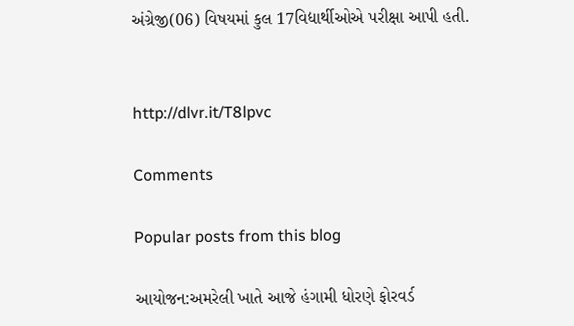અંગ્રેજી(06) વિષયમાં કુલ 17વિદ્યાર્થીઓએ પરીક્ષા આપી હતી.


http://dlvr.it/T8lpvc

Comments

Popular posts from this blog

આયોજન:અમરેલી ખાતે આજે હંગામી ધોરણે ફોરવર્ડ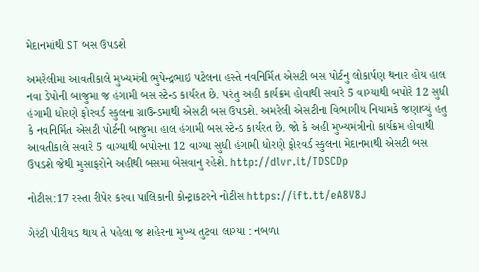મેદાનમાંથી ST બસ ઉપડશે

અમરેલીમા આવતીકાલે મુખ્યમંત્રી ભુપેન્દ્રભાઇ પટેલના હસ્તે નવનિર્મિત એસટી બસ પોર્ટનુ લોકાર્પણ થનાર હોય હાલ નવા ડેપોની બાજુમા જ હંગામી બસ સ્ટેન્ડ કાર્યરત છે. પરંતુ અહી કાર્યક્રમ હોવાથી સવારે 5 વાગ્યાથી બપોરે 12 સુધી હંગામી ધોરણે ફોરવર્ડ સ્કુલના ગ્રાઉન્ડમાથી એસટી બસ ઉપડશે. અમરેલી એસટીના વિભાગીય નિયામકે જણાવ્યું હતુ કે નવનિર્મિત એસટી પોર્ટની બાજુમા હાલ હંગામી બસ સ્ટેન્ડ કાર્યરત છે. જો કે અહી મુખ્યમંત્રીનો કાર્યક્રમ હોવાથી આવતીકાલે સવારે 5 વાગ્યાથી બપોરના 12 વાગ્યા સુધી હંગામી ધોરણે ફોરવર્ડ સ્કુલના મેદાનમાથી એસટી બસ ઉપડશે જેથી મુસાફરોને અહીથી બસમા બેસવાનુ રહેશે. http://dlvr.it/TDSCDp

નોટીસ:17 રસ્તા રીપેર કરવા પાલિકાની કોન્ટ્રાકટરને નોટીસ https://ift.tt/eA8V8J

ગેરંટી પીરીયડ થાય તે પહેલા જ શહેરના મુખ્ય તુટવા લાગ્યા : નબળા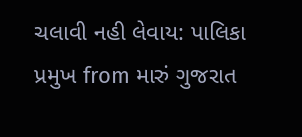ચલાવી નહી લેવાય: પાલિકા પ્રમુખ from મારું ગુજરાત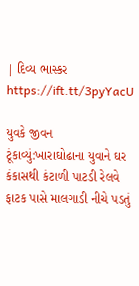| દિવ્ય ભાસ્કર https://ift.tt/3pyYacU

યુવકે જીવન ટૂંકાવ્યું:ખારાઘોઢાના યુવાને ઘર કંકાસથી કંટાળી પાટડી રેલવે ફાટક પાસે માલગાડી નીચે પડતું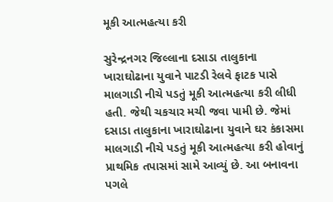મૂકી આત્મહત્યા કરી

સુરેન્દ્રનગર જિલ્લાના દસાડા તાલુકાના ખારાઘોઢાના યુવાને પાટડી રેલવે ફાટક પાસે માલગાડી નીચે પડતું મૂકી આત્મહત્યા કરી લીધી હતી. જેથી ચકચાર મચી જવા પામી છે. જેમાં દસાડા તાલુકાના ખારાઘોઢાના યુવાને ઘર કંકાસમા માલગાડી નીચે પડતું મૂકી આત્મહત્યા કરી હોવાનું પ્રાથમિક તપાસમાં સામે આવ્યું છે. આ બનાવના પગલે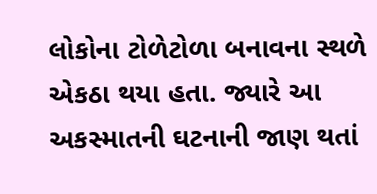લોકોના ટોળેટોળા બનાવના સ્થળે એકઠા થયા હતા. જ્યારે આ અકસ્માતની ઘટનાની જાણ થતાં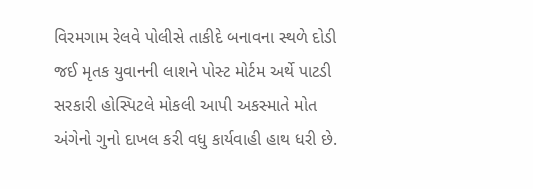વિરમગામ રેલવે પોલીસે તાકીદે બનાવના સ્થળે દોડી જઈ મૃતક યુવાનની લાશને પોસ્ટ મોર્ટમ અર્થે પાટડી સરકારી હોસ્પિટલે મોકલી આપી અકસ્માતે મોત અંગેનો ગુનો દાખલ કરી વધુ કાર્યવાહી હાથ ધરી છે.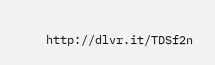http://dlvr.it/TDSf2n